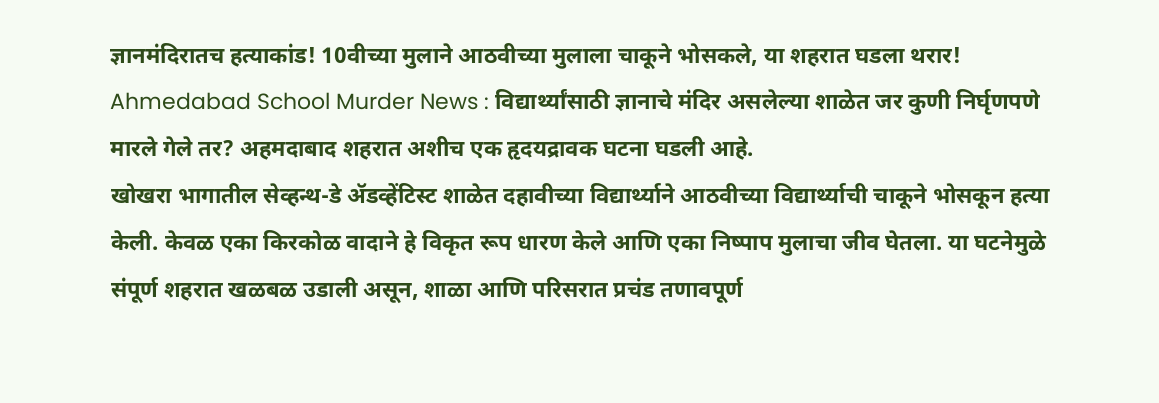ज्ञानमंदिरातच हत्याकांड! 10वीच्या मुलाने आठवीच्या मुलाला चाकूने भोसकले, या शहरात घडला थरार!
Ahmedabad School Murder News : विद्यार्थ्यांसाठी ज्ञानाचे मंदिर असलेल्या शाळेत जर कुणी निर्घृणपणे मारले गेले तर? अहमदाबाद शहरात अशीच एक हृदयद्रावक घटना घडली आहे.
खोखरा भागातील सेव्हन्थ-डे ॲडव्हेंटिस्ट शाळेत दहावीच्या विद्यार्थ्याने आठवीच्या विद्यार्थ्याची चाकूने भोसकून हत्या केली. केवळ एका किरकोळ वादाने हे विकृत रूप धारण केले आणि एका निष्पाप मुलाचा जीव घेतला. या घटनेमुळे संपूर्ण शहरात खळबळ उडाली असून, शाळा आणि परिसरात प्रचंड तणावपूर्ण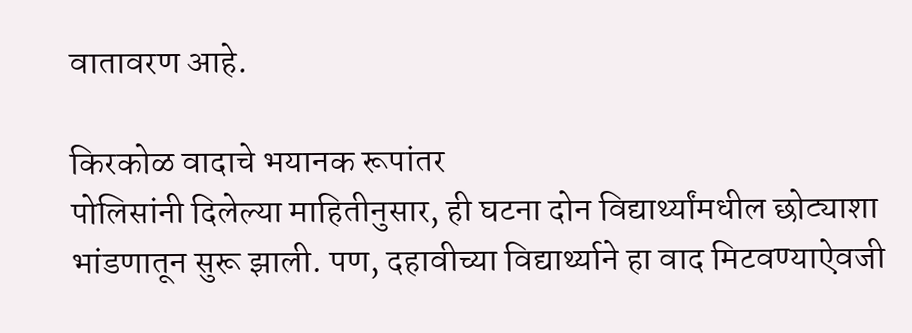वातावरण आहे.

किरकोळ वादाचे भयानक रूपांतर
पोलिसांनी दिलेल्या माहितीनुसार, ही घटना दोन विद्यार्थ्यांमधील छोट्याशा भांडणातून सुरू झाली. पण, दहावीच्या विद्यार्थ्याने हा वाद मिटवण्याऐवजी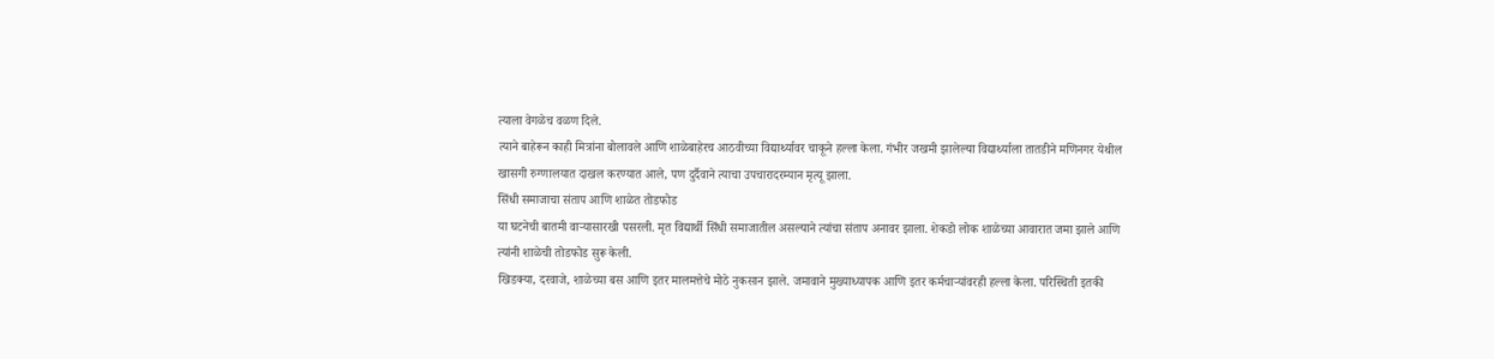त्याला वेगळेच वळण दिले.
त्याने बाहेरून काही मित्रांना बोलावले आणि शाळेबाहेरच आठवीच्या विद्यार्थ्यावर चाकूने हल्ला केला. गंभीर जखमी झालेल्या विद्यार्थ्याला तातडीने मणिनगर येथील खासगी रुग्णालयात दाखल करण्यात आले, पण दुर्दैवाने त्याचा उपचारादरम्यान मृत्यू झाला.
सिंधी समाजाचा संताप आणि शाळेत तोडफोड
या घटनेची बातमी वाऱ्यासारखी पसरली. मृत विद्यार्थी सिंधी समाजातील असल्याने त्यांचा संताप अनावर झाला. शेकडो लोक शाळेच्या आवारात जमा झाले आणि त्यांनी शाळेची तोडफोड सुरू केली.
खिडक्या, दरवाजे, शाळेच्या बस आणि इतर मालमत्तेचे मोठे नुकसान झाले. जमावाने मुख्याध्यापक आणि इतर कर्मचाऱ्यांवरही हल्ला केला. परिस्थिती इतकी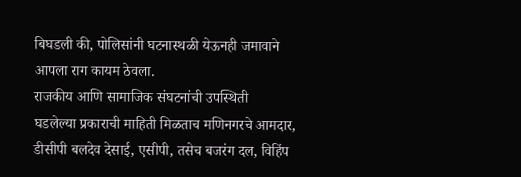बिघडली की, पोलिसांनी घटनास्थळी येऊनही जमावाने आपला राग कायम ठेवला.
राजकीय आणि सामाजिक संघटनांची उपस्थिती
घडलेल्या प्रकाराची माहिती मिळताच मणिनगरचे आमदार, डीसीपी बलदेव देसाई, एसीपी, तसेच बजरंग दल, विहिंप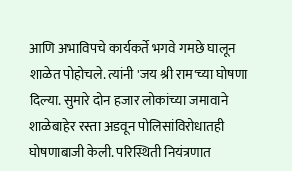आणि अभाविपचे कार्यकर्ते भगवे गमछे घालून शाळेत पोहोचले. त्यांनी 'जय श्री राम'च्या घोषणा दिल्या. सुमारे दोन हजार लोकांच्या जमावाने शाळेबाहेर रस्ता अडवून पोलिसांविरोधातही घोषणाबाजी केली. परिस्थिती नियंत्रणात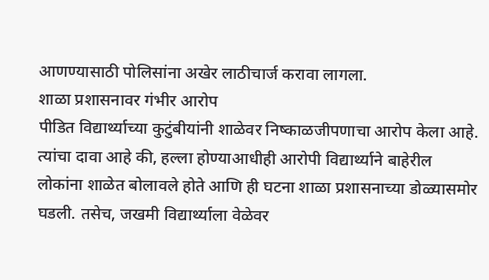आणण्यासाठी पोलिसांना अखेर लाठीचार्ज करावा लागला.
शाळा प्रशासनावर गंभीर आरोप
पीडित विद्यार्थ्याच्या कुटुंबीयांनी शाळेवर निष्काळजीपणाचा आरोप केला आहे. त्यांचा दावा आहे की, हल्ला होण्याआधीही आरोपी विद्यार्थ्याने बाहेरील लोकांना शाळेत बोलावले होते आणि ही घटना शाळा प्रशासनाच्या डोळ्यासमोर घडली. तसेच, जखमी विद्यार्थ्याला वेळेवर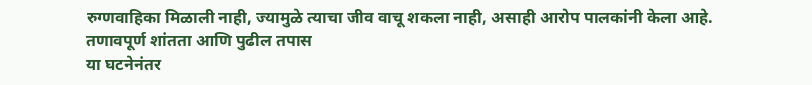रुग्णवाहिका मिळाली नाही, ज्यामुळे त्याचा जीव वाचू शकला नाही, असाही आरोप पालकांनी केला आहे.
तणावपूर्ण शांतता आणि पुढील तपास
या घटनेनंतर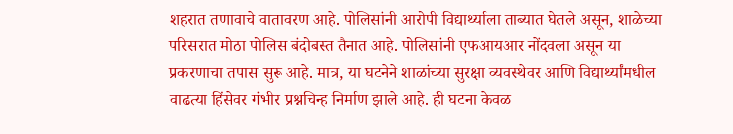शहरात तणावाचे वातावरण आहे. पोलिसांनी आरोपी विद्यार्थ्याला ताब्यात घेतले असून, शाळेच्या परिसरात मोठा पोलिस बंदोबस्त तैनात आहे. पोलिसांनी एफआयआर नोंदवला असून या प्रकरणाचा तपास सुरू आहे. मात्र, या घटनेने शाळांच्या सुरक्षा व्यवस्थेवर आणि विद्यार्थ्यांमधील वाढत्या हिंसेवर गंभीर प्रश्नचिन्ह निर्माण झाले आहे. ही घटना केवळ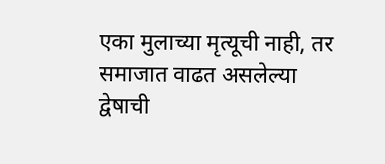एका मुलाच्या मृत्यूची नाही, तर समाजात वाढत असलेल्या द्वेषाची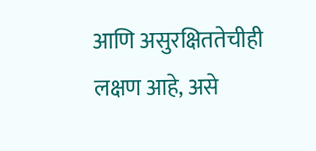आणि असुरक्षिततेचीही लक्षण आहे, असे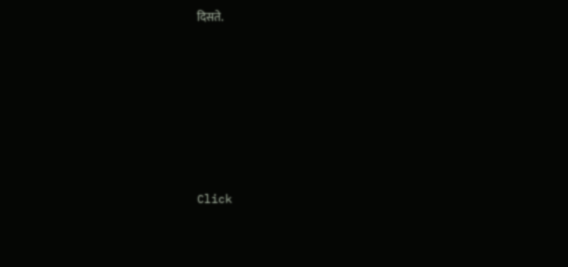दिसते.












Click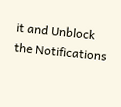it and Unblock the Notifications